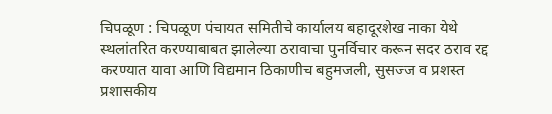चिपळूण : चिपळूण पंचायत समितीचे कार्यालय बहादूरशेख नाका येथे स्थलांतरित करण्याबाबत झालेल्या ठरावाचा पुनर्विचार करून सदर ठराव रद्द करण्यात यावा आणि विद्यमान ठिकाणीच बहुमजली, सुसज्ज व प्रशस्त प्रशासकीय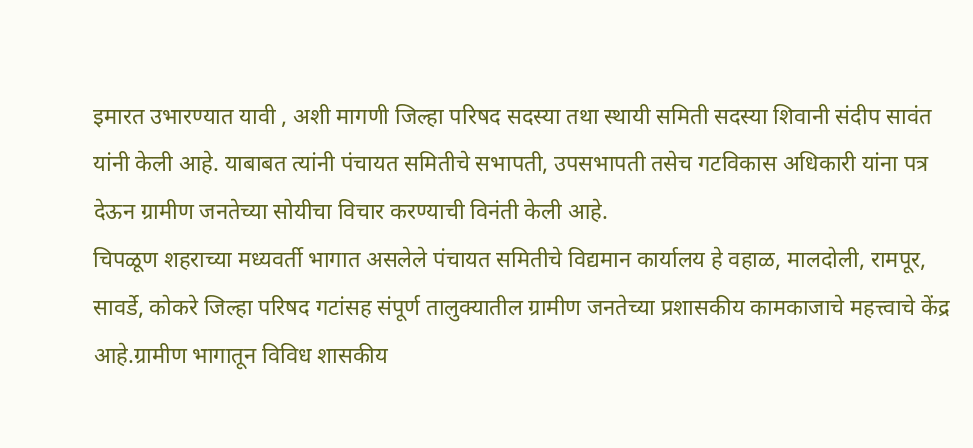इमारत उभारण्यात यावी , अशी मागणी जिल्हा परिषद सदस्या तथा स्थायी समिती सदस्या शिवानी संदीप सावंत यांनी केली आहे. याबाबत त्यांनी पंचायत समितीचे सभापती, उपसभापती तसेच गटविकास अधिकारी यांना पत्र देऊन ग्रामीण जनतेच्या सोयीचा विचार करण्याची विनंती केली आहे.
चिपळूण शहराच्या मध्यवर्ती भागात असलेले पंचायत समितीचे विद्यमान कार्यालय हे वहाळ, मालदोली, रामपूर, सावर्डे, कोकरे जिल्हा परिषद गटांसह संपूर्ण तालुक्यातील ग्रामीण जनतेच्या प्रशासकीय कामकाजाचे महत्त्वाचे केंद्र आहे.ग्रामीण भागातून विविध शासकीय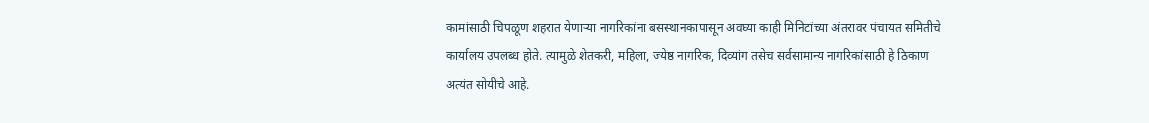कामांसाठी चिपळूण शहरात येणाऱ्या नागरिकांना बसस्थानकापासून अवघ्या काही मिनिटांच्या अंतरावर पंचायत समितीचे कार्यालय उपलब्ध होते. त्यामुळे शेतकरी, महिला, ज्येष्ठ नागरिक, दिव्यांग तसेच सर्वसामान्य नागरिकांसाठी हे ठिकाण अत्यंत सोयीचे आहे.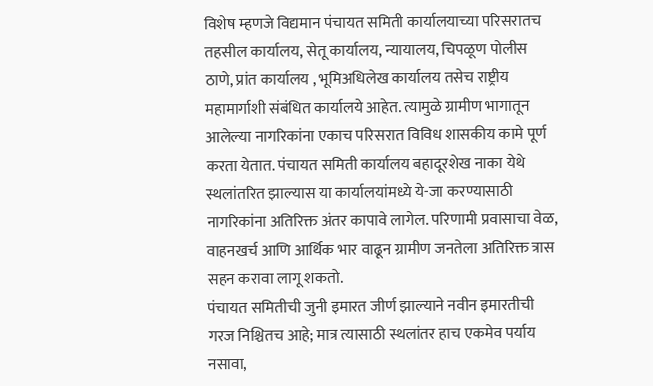विशेष म्हणजे विद्यमान पंचायत समिती कार्यालयाच्या परिसरातच तहसील कार्यालय, सेतू कार्यालय, न्यायालय, चिपळूण पोलीस ठाणे, प्रांत कार्यालय , भूमिअधिलेख कार्यालय तसेच राष्ट्रीय महामार्गाशी संबंधित कार्यालये आहेत. त्यामुळे ग्रामीण भागातून आलेल्या नागरिकांना एकाच परिसरात विविध शासकीय कामे पूर्ण करता येतात. पंचायत समिती कार्यालय बहादूरशेख नाका येथे स्थलांतरित झाल्यास या कार्यालयांमध्ये ये-जा करण्यासाठी नागरिकांना अतिरिक्त अंतर कापावे लागेल. परिणामी प्रवासाचा वेळ, वाहनखर्च आणि आर्थिक भार वाढून ग्रामीण जनतेला अतिरिक्त त्रास सहन करावा लागू शकतो.
पंचायत समितीची जुनी इमारत जीर्ण झाल्याने नवीन इमारतीची गरज निश्चितच आहे; मात्र त्यासाठी स्थलांतर हाच एकमेव पर्याय नसावा,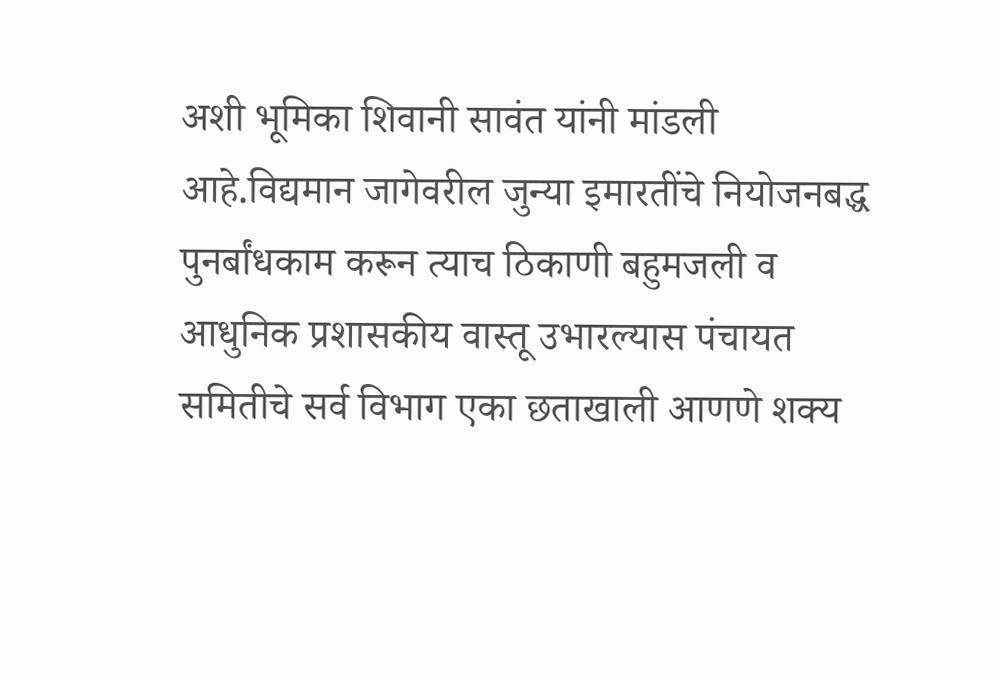अशी भूमिका शिवानी सावंत यांनी मांडली आहे.विद्यमान जागेवरील जुन्या इमारतींचे नियोजनबद्ध पुनर्बांधकाम करून त्याच ठिकाणी बहुमजली व आधुनिक प्रशासकीय वास्तू उभारल्यास पंचायत समितीचे सर्व विभाग एका छताखाली आणणे शक्य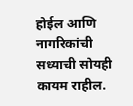होईल आणि नागरिकांची सध्याची सोयही कायम राहील.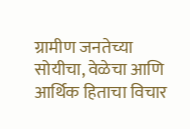ग्रामीण जनतेच्या सोयीचा, वेळेचा आणि आर्थिक हिताचा विचार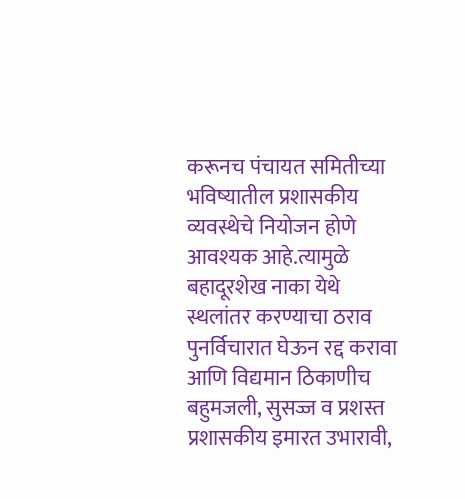करूनच पंचायत समितीच्या भविष्यातील प्रशासकीय व्यवस्थेचे नियोजन होणे आवश्यक आहे.त्यामुळे बहादूरशेख नाका येथे स्थलांतर करण्याचा ठराव पुनर्विचारात घेऊन रद्द करावा आणि विद्यमान ठिकाणीच बहुमजली, सुसज्ज व प्रशस्त प्रशासकीय इमारत उभारावी,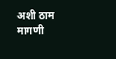अशी ठाम मागणी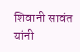शिवानी सावंत यांनी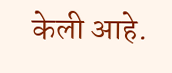केली आहे.